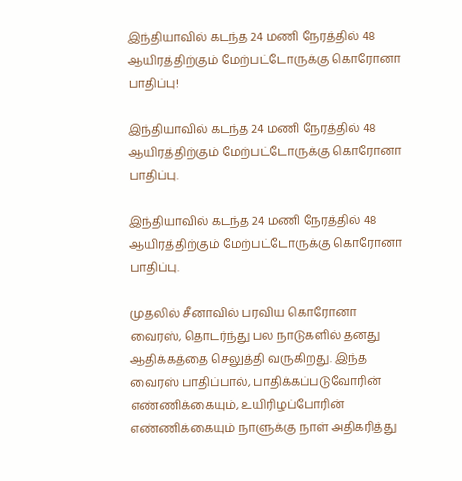இந்தியாவில் கடந்த 24 மணி நேரத்தில் 48 ஆயிரத்திற்கும் மேற்பட்டோருக்கு கொரோனா பாதிப்பு!

இந்தியாவில் கடந்த 24 மணி நேரத்தில் 48 ஆயிரத்திற்கும் மேற்பட்டோருக்கு கொரோனா பாதிப்பு.

இந்தியாவில் கடந்த 24 மணி நேரத்தில் 48 ஆயிரத்திற்கும் மேற்பட்டோருக்கு கொரோனா பாதிப்பு.

முதலில் சீனாவில் பரவிய கொரோனா வைரஸ், தொடர்ந்து பல நாடுகளில் தனது ஆதிக்கத்தை செலுத்தி வருகிறது. இந்த வைரஸ் பாதிப்பால், பாதிக்கப்படுவோரின் எண்ணிக்கையும், உயிரிழப்போரின் எண்ணிக்கையும் நாளுக்கு நாள் அதிகரித்து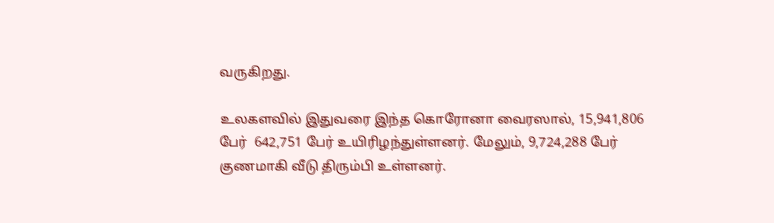வருகிறது.

உலகளவில் இதுவரை இந்த கொரோனா வைரஸால், 15,941,806 பேர்  642,751 பேர் உயிரிழந்துள்ளனர். மேலும், 9,724,288 பேர் குணமாகி வீடு திரும்பி உள்ளனர்.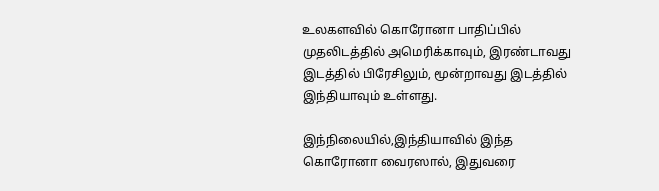உலகளவில் கொரோனா பாதிப்பில் முதலிடத்தில் அமெரிக்காவும், இரண்டாவது இடத்தில் பிரேசிலும், மூன்றாவது இடத்தில் இந்தியாவும் உள்ளது.

இந்நிலையில்,இந்தியாவில் இந்த கொரோனா வைரஸால், இதுவரை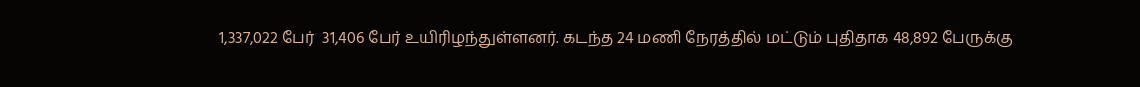1,337,022 பேர்  31,406 பேர் உயிரிழந்துள்ளனர். கடந்த 24 மணி நேரத்தில் மட்டும் புதிதாக 48,892 பேருக்கு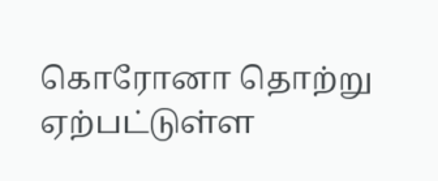கொரோனா தொற்று ஏற்பட்டுள்ள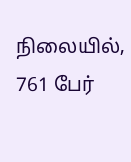நிலையில், 761 பேர்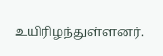உயிரிழந்துள்ளனர்.